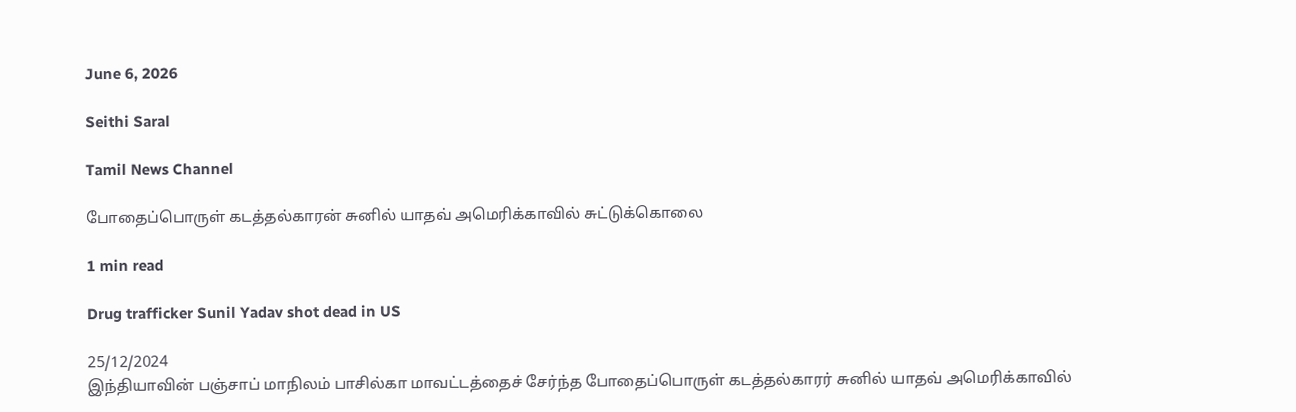June 6, 2026

Seithi Saral

Tamil News Channel

போதைப்பொருள் கடத்தல்காரன் சுனில் யாதவ் அமெரிக்காவில் சுட்டுக்கொலை

1 min read

Drug trafficker Sunil Yadav shot dead in US

25/12/2024
இந்தியாவின் பஞ்சாப் மாநிலம் பாசில்கா மாவட்டத்தைச் சேர்ந்த போதைப்பொருள் கடத்தல்காரர் சுனில் யாதவ் அமெரிக்காவில்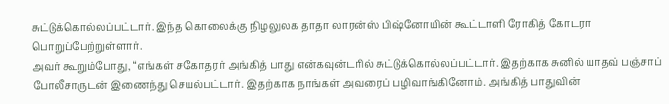சுட்டுக்கொல்லப்பட்டார். இந்த கொலைக்கு நிழலுலக தாதா லாரன்ஸ் பிஷ்னோயின் கூட்டாளி ரோகித் கோடரா பொறுப்பேற்றுள்ளார்.
அவர் கூறும்போது, “எங்கள் சகோதரர் அங்கித் பாது என்கவுன்டரில் சுட்டுக்கொல்லப்பட்டார். இதற்காக சுனில் யாதவ் பஞ்சாப் போலீசாருடன் இணைந்து செயல்பட்டார். இதற்காக நாங்கள் அவரைப் பழிவாங்கினோம். அங்கித் பாதுவின்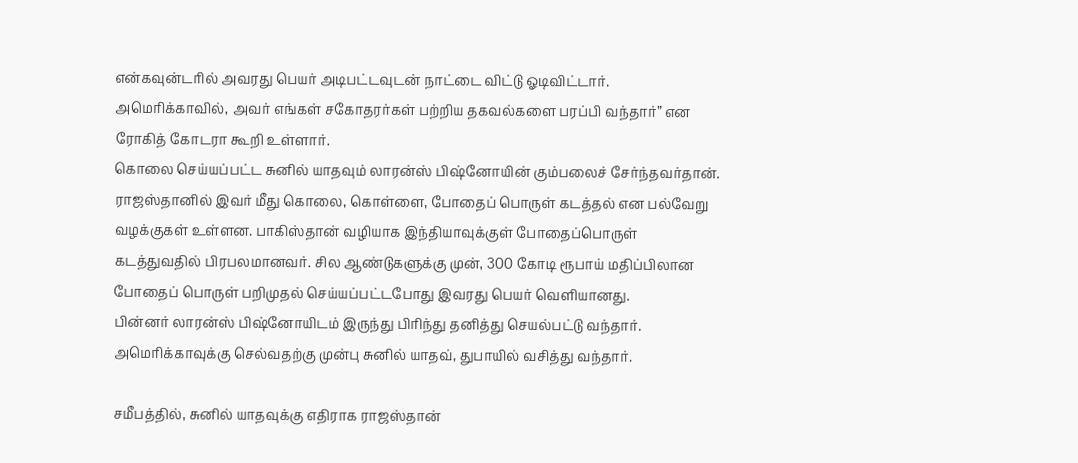என்கவுன்டரில் அவரது பெயர் அடிபட்டவுடன் நாட்டை விட்டு ஓடிவிட்டார். அமெரிக்காவில், அவர் எங்கள் சகோதரர்கள் பற்றிய தகவல்களை பரப்பி வந்தார்” என ரோகித் கோடரா கூறி உள்ளார்.
கொலை செய்யப்பட்ட சுனில் யாதவும் லாரன்ஸ் பிஷ்னோயின் கும்பலைச் சேர்ந்தவர்தான். ராஜஸ்தானில் இவர் மீது கொலை, கொள்ளை, போதைப் பொருள் கடத்தல் என பல்வேறு வழக்குகள் உள்ளன. பாகிஸ்தான் வழியாக இந்தியாவுக்குள் போதைப்பொருள் கடத்துவதில் பிரபலமானவர். சில ஆண்டுகளுக்கு முன், 300 கோடி ரூபாய் மதிப்பிலான போதைப் பொருள் பறிமுதல் செய்யப்பட்டபோது இவரது பெயர் வெளியானது.
பின்னர் லாரன்ஸ் பிஷ்னோயிடம் இருந்து பிரிந்து தனித்து செயல்பட்டு வந்தார். அமெரிக்காவுக்கு செல்வதற்கு முன்பு சுனில் யாதவ், துபாயில் வசித்து வந்தார்.

சமீபத்தில், சுனில் யாதவுக்கு எதிராக ராஜஸ்தான்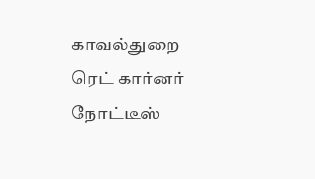காவல்துறை ரெட் கார்னர் நோட்டீஸ்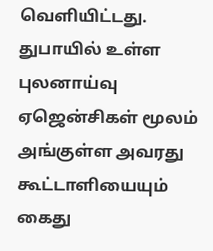வெளியிட்டது. துபாயில் உள்ள புலனாய்வு ஏஜென்சிகள் மூலம் அங்குள்ள அவரது கூட்டாளியையும் கைது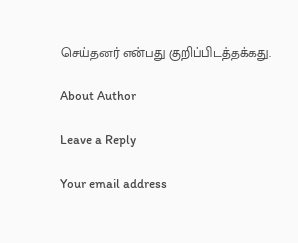செய்தனர் என்பது குறிப்பிடத்தக்கது.

About Author

Leave a Reply

Your email address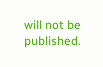will not be published.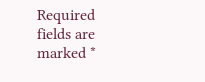Required fields are marked *